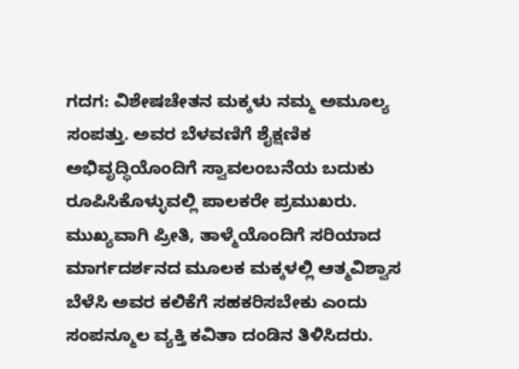ಗದಗ: ವಿಶೇಷಚೇತನ ಮಕ್ಕಳು ನಮ್ಮ ಅಮೂಲ್ಯ ಸಂಪತ್ತು. ಅವರ ಬೆಳವಣಿಗೆ ಶೈಕ್ಷಣಿಕ ಅಭಿವೃದ್ಧಿಯೊಂದಿಗೆ ಸ್ವಾವಲಂಬನೆಯ ಬದುಕು ರೂಪಿಸಿಕೊಳ್ಳುವಲ್ಲಿ ಪಾಲಕರೇ ಪ್ರಮುಖರು. ಮುಖ್ಯವಾಗಿ ಪ್ರೀತಿ, ತಾಳ್ಮೆಯೊಂದಿಗೆ ಸರಿಯಾದ ಮಾರ್ಗದರ್ಶನದ ಮೂಲಕ ಮಕ್ಕಳಲ್ಲಿ ಆತ್ಮವಿಶ್ವಾಸ ಬೆಳೆಸಿ ಅವರ ಕಲಿಕೆಗೆ ಸಹಕರಿಸಬೇಕು ಎಂದು ಸಂಪನ್ಮೂಲ ವ್ಯಕ್ತಿ ಕವಿತಾ ದಂಡಿನ ತಿಳಿಸಿದರು.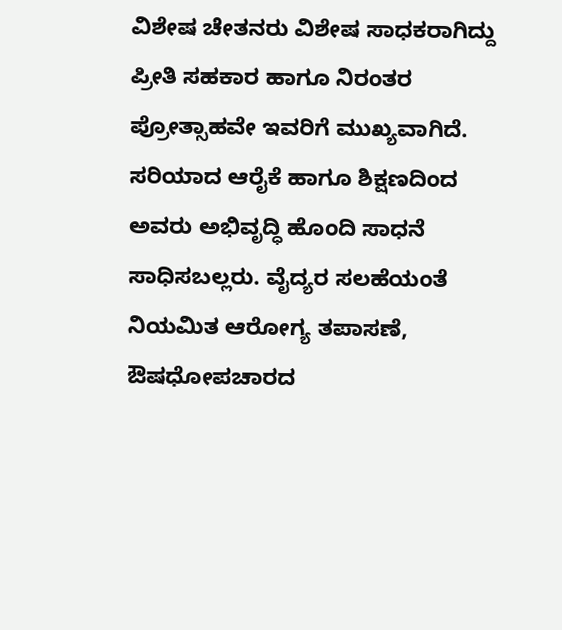ವಿಶೇಷ ಚೇತನರು ವಿಶೇಷ ಸಾಧಕರಾಗಿದ್ದು ಪ್ರೀತಿ ಸಹಕಾರ ಹಾಗೂ ನಿರಂತರ ಪ್ರೋತ್ಸಾಹವೇ ಇವರಿಗೆ ಮುಖ್ಯವಾಗಿದೆ. ಸರಿಯಾದ ಆರೈಕೆ ಹಾಗೂ ಶಿಕ್ಷಣದಿಂದ ಅವರು ಅಭಿವೃದ್ಧಿ ಹೊಂದಿ ಸಾಧನೆ ಸಾಧಿಸಬಲ್ಲರು. ವೈದ್ಯರ ಸಲಹೆಯಂತೆ ನಿಯಮಿತ ಆರೋಗ್ಯ ತಪಾಸಣೆ, ಔಷಧೋಪಚಾರದ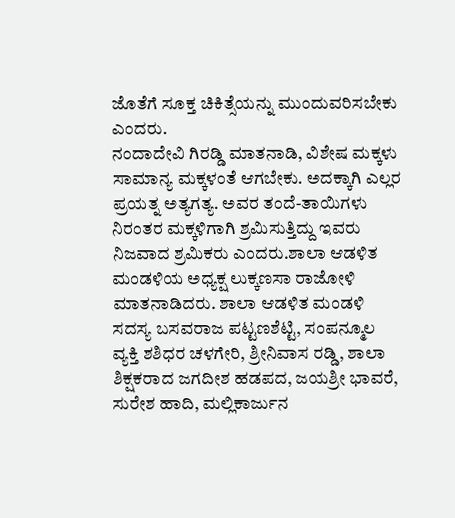ಜೊತೆಗೆ ಸೂಕ್ತ ಚಿಕಿತ್ಸೆಯನ್ನು ಮುಂದುವರಿಸಬೇಕು ಎಂದರು.
ನಂದಾದೇವಿ ಗಿರಡ್ಡಿ ಮಾತನಾಡಿ, ವಿಶೇಷ ಮಕ್ಕಳು ಸಾಮಾನ್ಯ ಮಕ್ಕಳಂತೆ ಆಗಬೇಕು. ಅದಕ್ಕಾಗಿ ಎಲ್ಲರ ಪ್ರಯತ್ನ ಅತ್ಯಗತ್ಯ. ಅವರ ತಂದೆ-ತಾಯಿಗಳು ನಿರಂತರ ಮಕ್ಕಳಿಗಾಗಿ ಶ್ರಮಿಸುತ್ತಿದ್ದು ಇವರು ನಿಜವಾದ ಶ್ರಮಿಕರು ಎಂದರು.ಶಾಲಾ ಆಡಳಿತ ಮಂಡಳಿಯ ಅಧ್ಯಕ್ಷ ಲುಕ್ಕಣಸಾ ರಾಜೋಳಿ ಮಾತನಾಡಿದರು. ಶಾಲಾ ಆಡಳಿತ ಮಂಡಳಿ ಸದಸ್ಯ ಬಸವರಾಜ ಪಟ್ಟಣಶೆಟ್ಟಿ, ಸಂಪನ್ಮೂಲ ವ್ಯಕ್ತಿ ಶಶಿಧರ ಚಳಗೇರಿ, ಶ್ರೀನಿವಾಸ ರಡ್ಡಿ, ಶಾಲಾ ಶಿಕ್ಷಕರಾದ ಜಗದೀಶ ಹಡಪದ, ಜಯಶ್ರೀ ಭಾವರೆ, ಸುರೇಶ ಹಾದಿ, ಮಲ್ಲಿಕಾರ್ಜುನ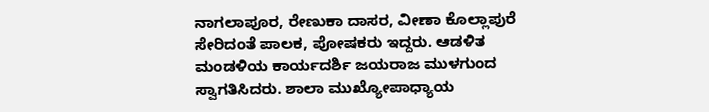ನಾಗಲಾಪೂರ, ರೇಣುಕಾ ದಾಸರ, ವೀಣಾ ಕೊಲ್ಲಾಪುರೆ ಸೇರಿದಂತೆ ಪಾಲಕ, ಪೋಷಕರು ಇದ್ದರು. ಆಡಳಿತ ಮಂಡಳಿಯ ಕಾರ್ಯದರ್ಶಿ ಜಯರಾಜ ಮುಳಗುಂದ ಸ್ವಾಗತಿಸಿದರು. ಶಾಲಾ ಮುಖ್ಯೋಪಾಧ್ಯಾಯ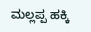ಮಲ್ಲಪ್ಪ ಹಕ್ಕಿ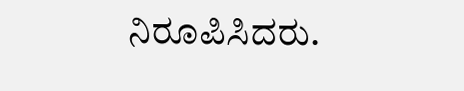ನಿರೂಪಿಸಿದರು.